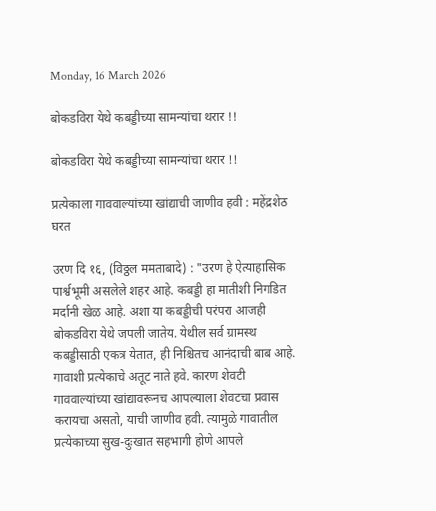Monday, 16 March 2026

बोकडविरा येथे कबड्डीच्या सामन्यांचा थरार !!

बोकडविरा येथे कबड्डीच्या सामन्यांचा थरार !!

प्रत्येकाला गाववाल्यांच्या खांद्याची जाणीव हवी : महेंद्रशेठ घरत

उरण दि १६, (विठ्ठल ममताबादे) : "उरण हे ऐत्याहासिक पार्श्वभूमी असलेले शहर आहे. कबड्डी हा मातीशी निगडित मर्दानी खेळ आहे. अशा या कबड्डीची परंपरा आजही बोकडविरा येथे जपली जातेय. येथील सर्व ग्रामस्थ कबड्डीसाठी एकत्र येतात, ही निश्चितच आनंदाची बाब आहे. गावाशी प्रत्येकाचे अतूट नाते हवे. कारण शेवटी गाववाल्यांच्या खांद्यावरूनच आपल्याला शेवटचा प्रवास करायचा असतो, याची जाणीव हवी. त्यामुळे गावातील प्रत्येकाच्या सुख-दुःखात सहभागी होणे आपले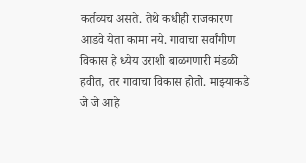कर्तव्यच असते. तेथे कधीही राजकारण आडवे येता कामा नये. गावाचा सर्वांगीण विकास हे ध्येय उराशी बाळगणारी मंडळी हवीत, तर गावाचा विकास होतो. माझ्याकडे जे जे आहे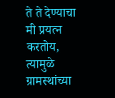ते ते देण्याचा मी प्रयत्न करतोय, त्यामुळे ग्रामस्थांच्या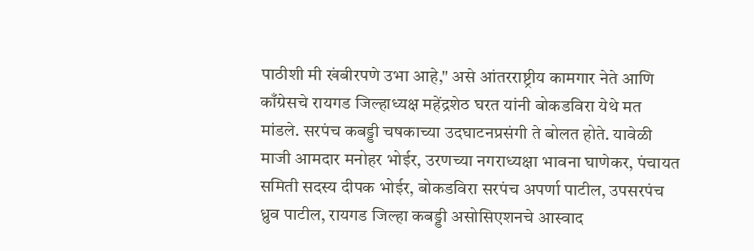पाठीशी मी खंबीरपणे उभा आहे," असे आंतरराष्ट्रीय कामगार नेते आणि काँग्रेसचे रायगड जिल्हाध्यक्ष महेंद्रशेठ घरत यांनी बोकडविरा येथे मत मांडले. सरपंच कबड्डी चषकाच्या उदघाटनप्रसंगी ते बोलत होते. यावेळी माजी आमदार मनोहर भोईर, उरणच्या नगराध्यक्षा भावना घाणेकर, पंचायत समिती सदस्य दीपक भोईर, बोकडविरा सरपंच अपर्णा पाटील, उपसरपंच ध्रुव पाटील, रायगड जिल्हा कबड्डी असोसिएशनचे आस्वाद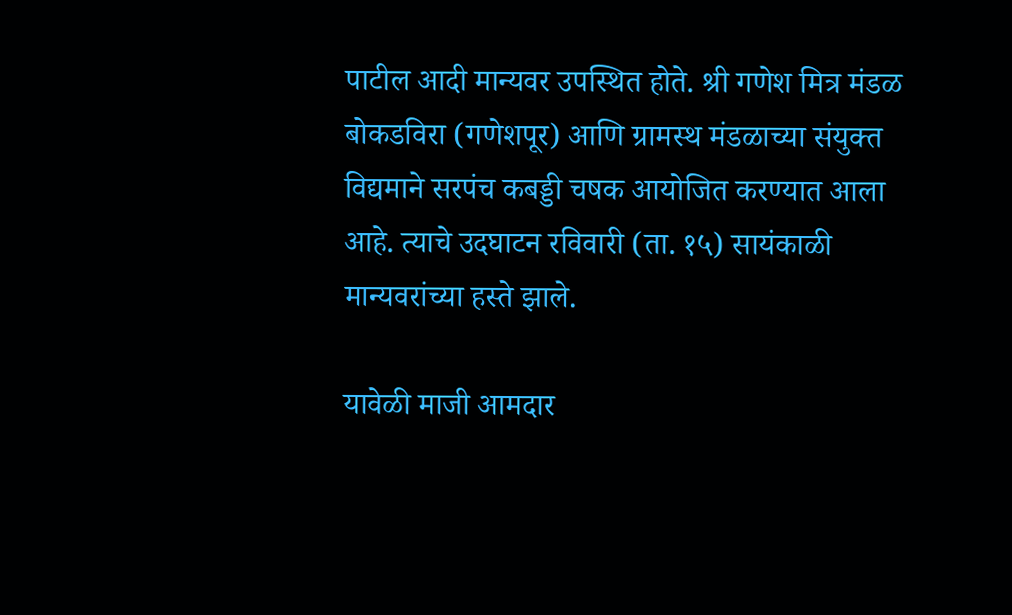पाटील आदी मान्यवर उपस्थित होते. श्री गणेश मित्र मंडळ बोकडविरा (गणेशपूर) आणि ग्रामस्थ मंडळाच्या संयुक्त विद्यमाने सरपंच कबड्डी चषक आयोजित करण्यात आला आहे. त्याचे उदघाटन रविवारी (ता. १५) सायंकाळी मान्यवरांच्या हस्ते झाले.

यावेळी माजी आमदार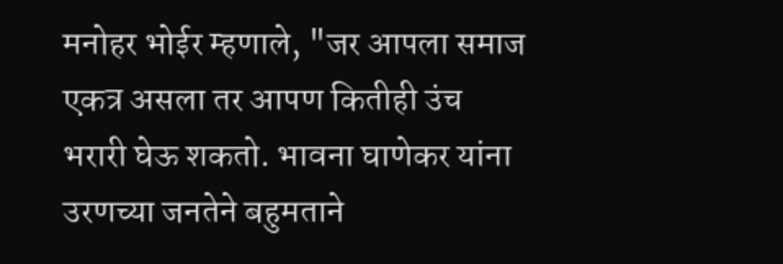मनोहर भोईर म्हणाले, "जर आपला समाज एकत्र असला तर आपण कितीही उंच भरारी घेऊ शकतो. भावना घाणेकर यांना उरणच्या जनतेने बहुमताने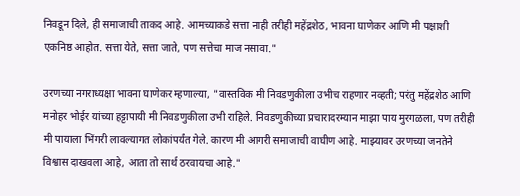निवडून दिले, ही समाजाची ताकद आहे. आमच्याकडे सत्ता नाही तरीही महेंद्रशेठ, भावना घाणेकर आणि मी पक्षाशी एकनिष्ठ आहोत. सत्ता येते, सत्ता जाते, पण सत्तेचा माज नसावा."

उरणच्या नगराध्यक्षा भावना घाणेकर म्हणाल्या, "वास्तविक मी निवडणुकीला उभीच राहणार नव्हती; परंतु महेंद्रशेठ आणि मनोहर भोईर यांच्या हट्टापायी मी निवडणुकीला उभी राहिले. निवडणुकीच्या प्रचारादरम्यान माझा पाय मुरगळला, पण तरीही मी पायाला भिंगरी लावल्यागत लोकांपर्यंत गेले. कारण मी आगरी समाजाची वाघीण आहे. माझ्यावर उरणच्या जनतेने विश्वास दाखवला आहे, आता तो सार्थ ठरवायचा आहे."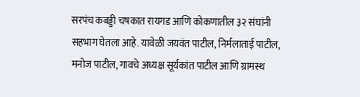सरपंच कबड्डी चषकात रायगड आणि कोकणातील ३२ संघांनी सहभाग घेतला आहे. यावेळी जयवंत पाटील, निर्मलाताई पाटील, मनोज पाटील, गावचे अध्यक्ष सूर्यकांत पाटील आणि ग्रामस्थ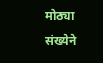मोठ्या संख्येने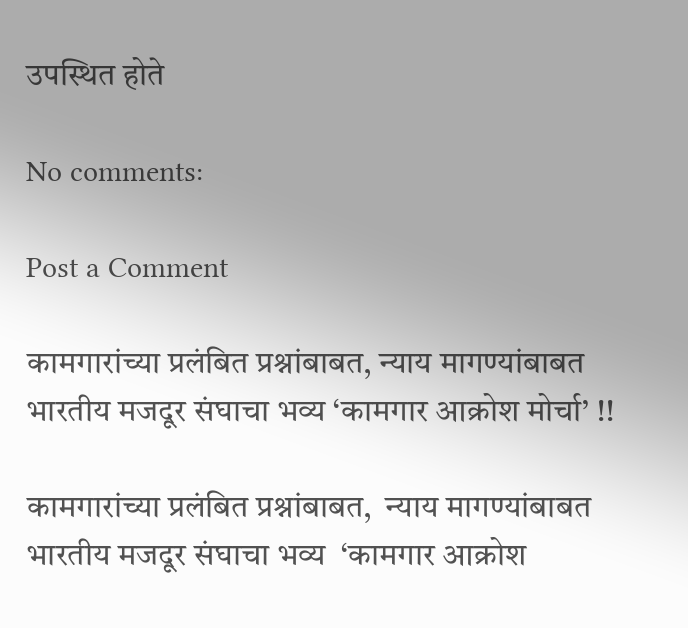उपस्थित होते

No comments:

Post a Comment

कामगारांच्या प्रलंबित प्रश्नांबाबत, न्याय मागण्यांबाबत भारतीय मजदूर संघाचा भव्य ‘कामगार आक्रोश मोर्चा’ !!

कामगारांच्या प्रलंबित प्रश्नांबाबत,  न्याय मागण्यांबाबत भारतीय मजदूर संघाचा भव्य  ‘कामगार आक्रोश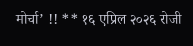मोर्चा’ !! ** १६ एप्रिल २०२६ रोजी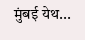मुंबई येथ...